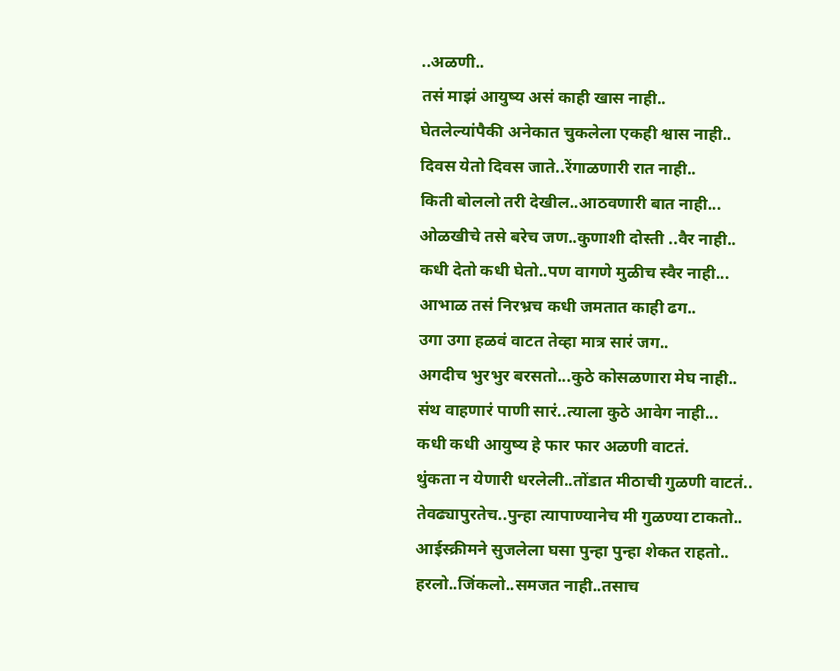..अळणी..
तसं माझं आयुष्य असं काही खास नाही..
घेतलेल्यांपैकी अनेकात चुकलेला एकही श्वास नाही..
दिवस येतो दिवस जाते..रेंगाळणारी रात नाही..
किती बोललो तरी देखील..आठवणारी बात नाही...
ओळखीचे तसे बरेच जण..कुणाशी दोस्ती ..वैर नाही..
कधी देतो कधी घेतो..पण वागणे मुळीच स्वैर नाही...
आभाळ तसं निरभ्रच कधी जमतात काही ढग..
उगा उगा हळवं वाटत तेव्हा मात्र सारं जग..
अगदीच भुरभुर बरसतो...कुठे कोसळणारा मेघ नाही..
संथ वाहणारं पाणी सारं..त्याला कुठे आवेग नाही...
कधी कधी आयुष्य हे फार फार अळणी वाटतं.
थुंकता न येणारी धरलेली..तोंडात मीठाची गुळणी वाटतं..
तेवढ्यापुरतेच..पुन्हा त्यापाण्यानेच मी गुळण्या टाकतो..
आईस्क्रीमने सुजलेला घसा पुन्हा पुन्हा शेकत राहतो..
हरलो..जिंकलो..समजत नाही..तसाच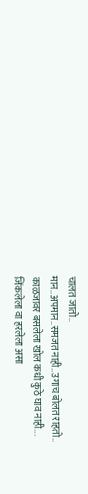चालत जातो..
मान..अपमान..समजत नाही..उगाच बोलत राहतो..
काळजावर बसलेला खोल कधी कुठे घाव नाही...
जिंकलेला वा हरलेला असा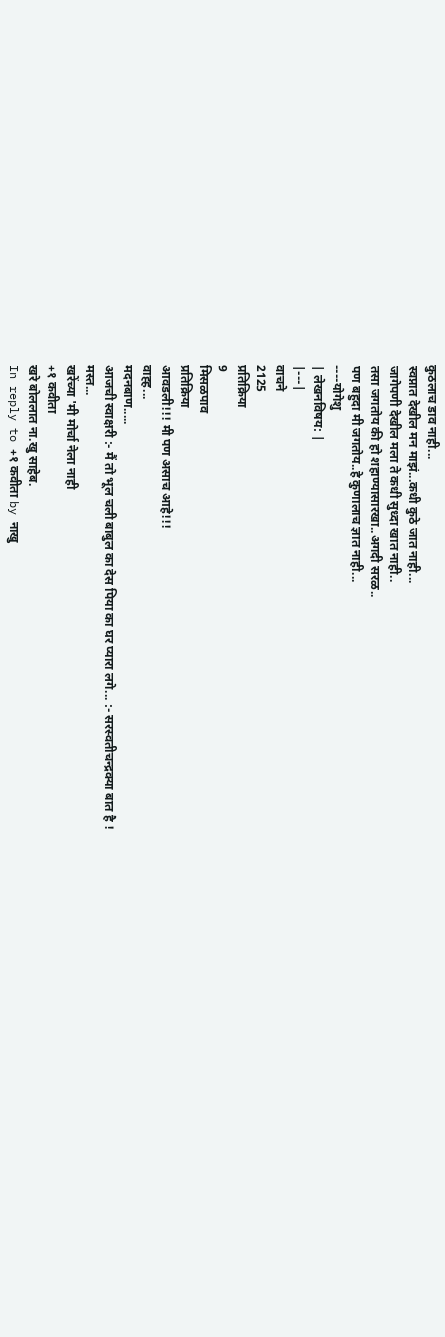कुठलाच डाव नाही...
स्वप्नात देखील मन माझं...कधी कुठे जात नाही...
जागेपणी देखील मला ते कधी सुध्दा खात नाही..
तसा जगतोय की हो शहाण्यासारखा..अगदी सरळ..
पण बहुदा मी जगतोय..हे कुणालाच ज्ञात नाही...
----योगेशु
| लेखनविषय: |
|---|
वाचने
2125
प्रतिक्रिया
9
मिसळपाव
प्रतिक्रिया
आवडली!!! मी पण असाच आहे!!!
वाह्ह...
मदनबाण.....
आजची स्वाक्षरी :- मैं तो भूल चली बाबुल का देस पिया का घर प्यारा लगे... :- सरस्वतीचन्द्रक्या बात है !
मस्त...
खरेंच्या 'मी मोर्चा नेला नाही
+१ कवीता
खरे बोललात ना.खु साहेब.
In reply to +१ कवीता by नाखु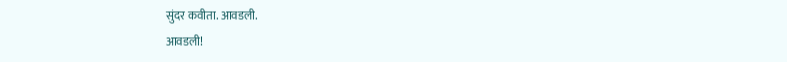सुंदर कवीता. आवडली.
आवडली!